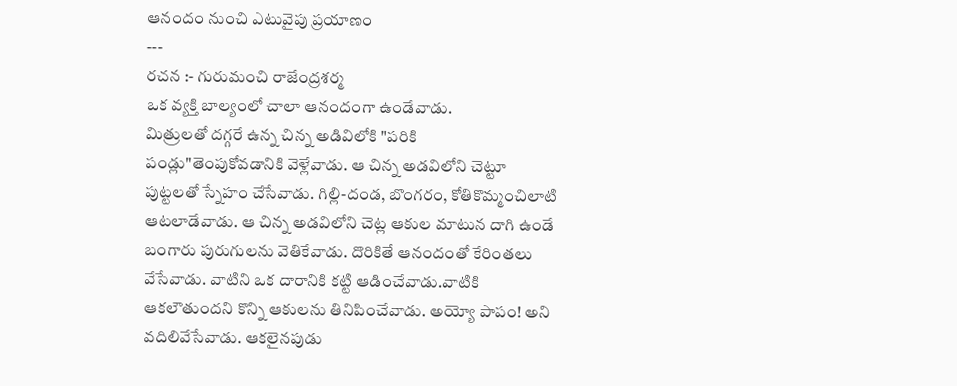ఆనందం నుంచి ఎటువైపు ప్రయాణం
---
రచన :- గురుమంచి రాజేంద్రశర్మ
ఒక వ్యక్తి బాల్యంలో చాలా ఆనందంగా ఉండేవాడు.
మిత్రులతో దగ్గరే ఉన్న చిన్న అడివిలోకి "పరికి పండ్లు"తెంపుకోవడానికి వెళ్లేవాడు. ఆ చిన్న అడవిలోని చెట్టూ పుట్టలతో స్నేహం చేసేవాడు. గిల్లి-దండ, బొంగరం, కోతికొమ్మంచిలాటి ఆటలాడేవాడు. ఆ చిన్న అడవిలోని చెట్ల ఆకుల మాటున దాగి ఉండే బంగారు పురుగులను వెతికేవాడు. దొరికితే ఆనందంతో కేరింతలు వేసేవాడు. వాటిని ఒక దారానికి కట్టి ఆడించేవాడు.వాటికి ఆకలౌతుందని కొన్ని ఆకులను తినిపించేవాడు. అయ్యో పాపం! అని వదిలివేసేవాడు. ఆకలైనపుడు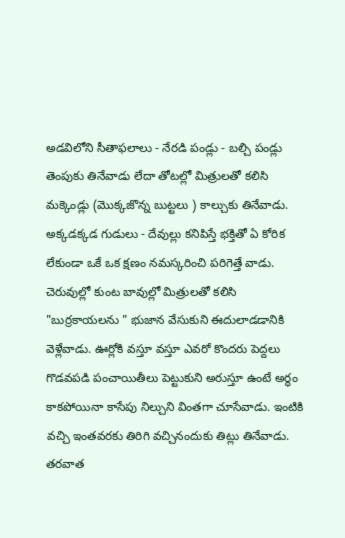అడవిలోని సీతాఫలాలు - నేరడి పండ్లు - బల్చి పండ్లు తెంపుకు తినేవాడు లేదా తోటల్లో మిత్రులతో కలిసి మక్కెండ్లు (మొక్కజొన్న బుట్టలు ) కాల్చుకు తినేవాడు. అక్కడక్కడ గుడులు - దేవుల్లు కనిపిస్తే భక్తితో ఏ కోరిక లేకుండా ఒకే ఒక క్షణం నమస్కరించి పరిగెత్తే వాడు. చెరువుల్లో కుంట బావుల్లో మిత్రులతో కలిసి "బుర్రకాయలను " భుజాన వేసుకుని ఈదులాడడానికి వెళ్లేవాడు. ఊర్లోకి వస్తూ వస్తూ ఎవరో కొందరు పెద్దలు గొడవపడి పంచాయితీలు పెట్టుకుని అరుస్తూ ఉంటే అర్థం కాకపోయినా కాసేపు నిల్చుని వింతగా చూసేవాడు. ఇంటికి వచ్చి ఇంతవరకు తిరిగి వచ్చినందుకు తిట్లు తినేవాడు. తరవాత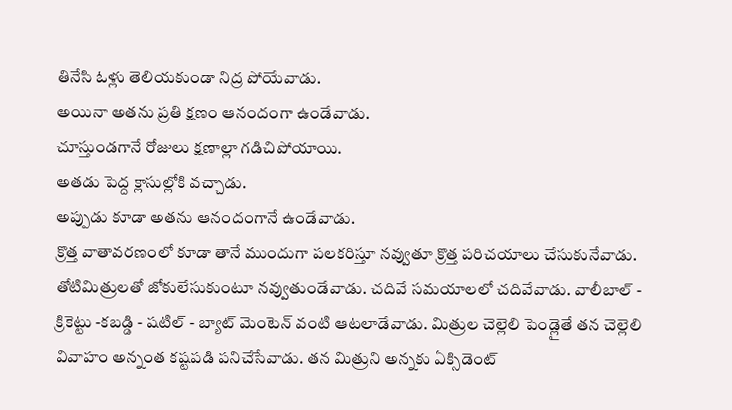తినేసి ఓళ్లు తెలియకుండా నిద్ర పోయేవాడు.
అయినా అతను ప్రతి క్షణం ఆనందంగా ఉండేవాడు.
చూస్తుండగానే రోజులు క్షణాల్లా గడిచిపోయాయి.
అతడు పెద్ద క్లాసుల్లోకి వచ్చాడు.
అప్పుడు కూడా అతను ఆనందంగానే ఉండేవాడు.
క్రొత్త వాతావరణంలో కూడా తానే ముందుగా పలకరిస్తూ నవ్వుతూ క్రొత్త పరిచయాలు చేసుకునేవాడు. తోటిమిత్రులతో జోకులేసుకుంటూ నవ్వుతుండేవాడు. చదివే సమయాలలో చదివేవాడు. వాలీబాల్ - క్రికెట్టు -కబడ్డి - షటిల్ - బ్యాట్ మెంటెన్ వంటి ఆటలాడేవాడు. మిత్రుల చెల్లెలి పెండ్లైతే తన చెల్లెలి వివాహం అన్నంత కష్టపడి పనిచేసేవాడు. తన మిత్రుని అన్నకు ఏక్సిడెంట్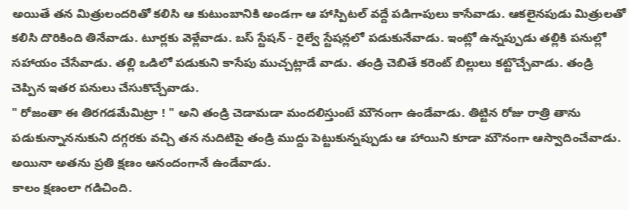అయితే తన మిత్రులందరితో కలిసి ఆ కుటుంబానికి అండగా ఆ హాస్పిటల్ వద్దే పడిగాపులు కాసేవాడు. ఆకలైనపుడు మిత్రులతో కలిసి దొరికింది తినేవాడు. టూర్లకు వెళ్లేవాడు. బస్ స్టేషన్ - రైల్వే స్టేషన్లలో పడుకునేవాడు. ఇంట్లో ఉన్నప్పుడు తల్లికి పనుల్లో సహాయం చేసేవాడు. తల్లి ఒడిలో పడుకుని కాసేపు ముచ్చట్లాడే వాడు. తండ్రి చెబితే కరెంట్ బిల్లులు కట్టొచ్చేవాడు. తండ్రి చెప్పిన ఇతర పనులు చేసుకొచ్చేవాడు.
" రోజంతా ఈ తిరగడమేమిట్రా ! " అని తండ్రి చెడామడా మందలిస్తుంటే మౌనంగా ఉండేవాడు. తిట్టిన రోజు రాత్రి తాను పడుకున్నాననుకుని దగ్గరకు వచ్చి తన నుదిటిపై తండ్రి ముద్దు పెట్టుకున్నప్పుడు ఆ హాయిని కూడా మౌనంగా ఆస్వాదించేవాడు.
అయినా అతను ప్రతి క్షణం ఆనందంగానే ఉండేవాడు.
కాలం క్షణంలా గడిచింది.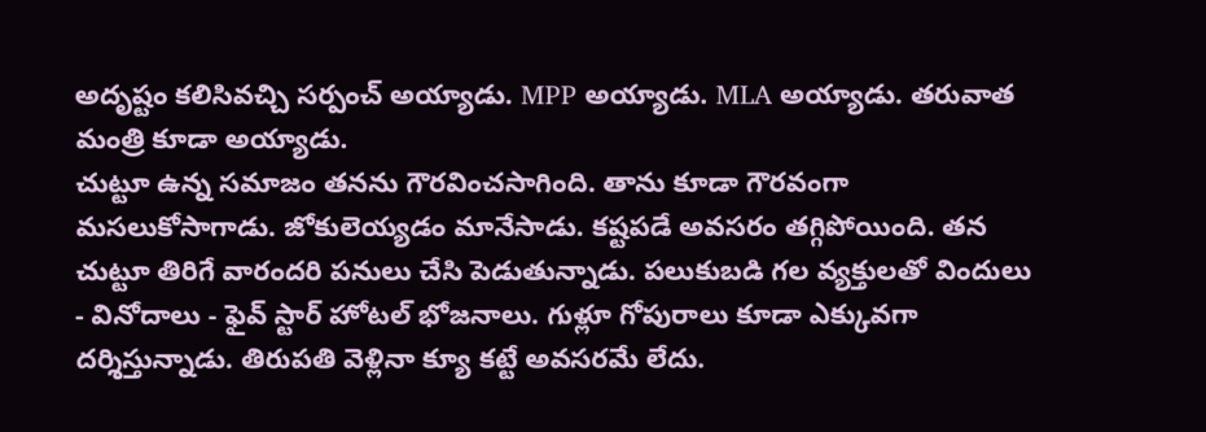అదృష్టం కలిసివచ్చి సర్పంచ్ అయ్యాడు. MPP అయ్యాడు. MLA అయ్యాడు. తరువాత మంత్రి కూడా అయ్యాడు.
చుట్టూ ఉన్న సమాజం తనను గౌరవించసాగింది. తాను కూడా గౌరవంగా మసలుకోసాగాడు. జోకులెయ్యడం మానేసాడు. కష్టపడే అవసరం తగ్గిపోయింది. తన చుట్టూ తిరిగే వారందరి పనులు చేసి పెడుతున్నాడు. పలుకుబడి గల వ్యక్తులతో విందులు - వినోదాలు - ఫైవ్ స్టార్ హోటల్ భోజనాలు. గుళ్లూ గోపురాలు కూడా ఎక్కువగా దర్శిస్తున్నాడు. తిరుపతి వెళ్లినా క్యూ కట్టే అవసరమే లేదు.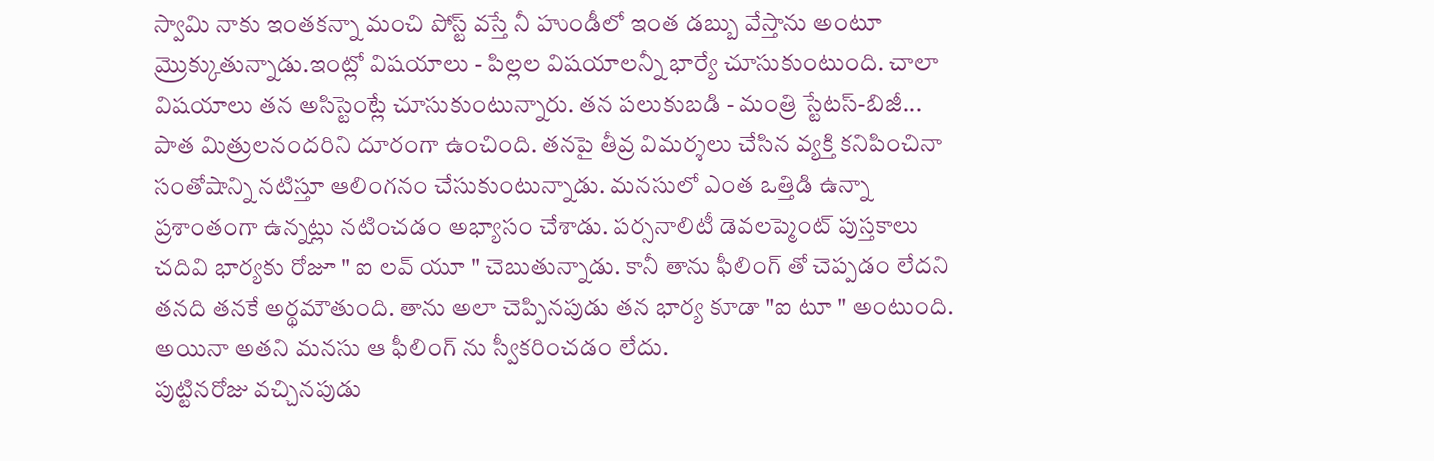స్వామి నాకు ఇంతకన్నా మంచి పోస్ట్ వస్తే నీ హుండీలో ఇంత డబ్బు వేస్తాను అంటూ మ్రొక్కుతున్నాడు.ఇంట్లో విషయాలు - పిల్లల విషయాలన్నీ భార్యే చూసుకుంటుంది. చాలా విషయాలు తన అసిస్టెంట్లే చూసుకుంటున్నారు. తన పలుకుబడి - మంత్రి స్టేటస్-బిజీ... పాత మిత్రులనందరిని దూరంగా ఉంచింది. తనపై తీవ్ర విమర్శలు చేసిన వ్యక్తి కనిపించినా సంతోషాన్ని నటిస్తూ ఆలింగనం చేసుకుంటున్నాడు. మనసులో ఎంత ఒత్తిడి ఉన్నా ప్రశాంతంగా ఉన్నట్లు నటించడం అభ్యాసం చేశాడు. పర్సనాలిటీ డెవలప్మెంట్ పుస్తకాలు చదివి భార్యకు రోజూ " ఐ లవ్ యూ " చెబుతున్నాడు. కానీ తాను ఫీలింగ్ తో చెప్పడం లేదని తనది తనకే అర్థమౌతుంది. తాను అలా చెప్పినపుడు తన భార్య కూడా "ఐ టూ " అంటుంది. అయినా అతని మనసు ఆ ఫీలింగ్ ను స్వీకరించడం లేదు.
పుట్టినరోజు వచ్చినపుడు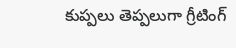కుప్పలు తెప్పలుగా గ్రీటింగ్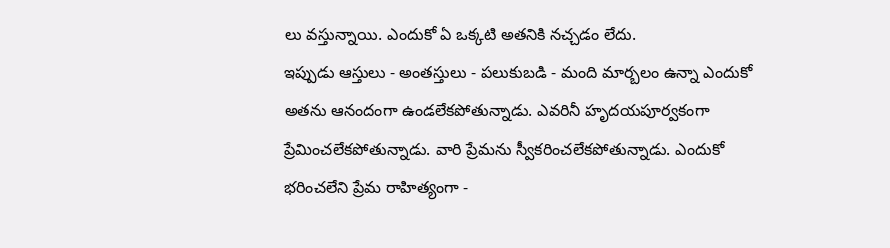లు వస్తున్నాయి. ఎందుకో ఏ ఒక్కటి అతనికి నచ్చడం లేదు.
ఇప్పుడు ఆస్తులు - అంతస్తులు - పలుకుబడి - మంది మార్బలం ఉన్నా ఎందుకో అతను ఆనందంగా ఉండలేకపోతున్నాడు. ఎవరినీ హృదయపూర్వకంగా ప్రేమించలేకపోతున్నాడు. వారి ప్రేమను స్వీకరించలేకపోతున్నాడు. ఎందుకో భరించలేని ప్రేమ రాహిత్యంగా -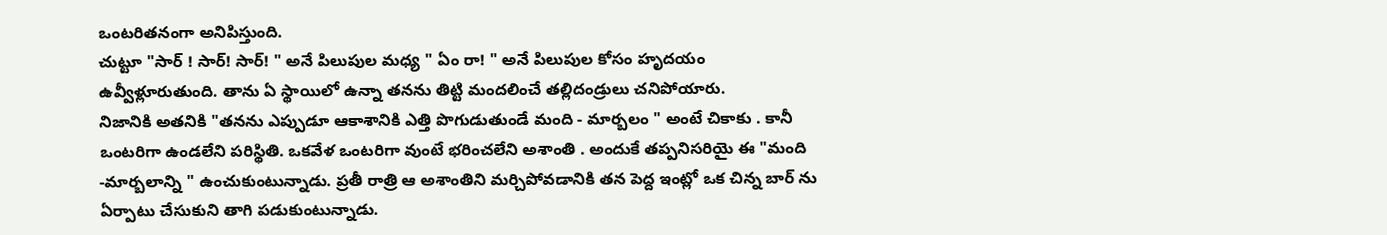ఒంటరితనంగా అనిపిస్తుంది.
చుట్టూ "సార్ ! సార్! సార్! " అనే పిలుపుల మధ్య " ఏం రా! " అనే పిలుపుల కోసం హృదయం ఉవ్వీళ్లూరుతుంది. తాను ఏ స్థాయిలో ఉన్నా తనను తిట్టి మందలించే తల్లిదండ్రులు చనిపోయారు.
నిజానికి అతనికి "తనను ఎప్పుడూ ఆకాశానికి ఎత్తి పొగుడుతుండే మంది - మార్బలం " అంటే చికాకు . కానీ ఒంటరిగా ఉండలేని పరిస్థితి. ఒకవేళ ఒంటరిగా వుంటే భరించలేని అశాంతి . అందుకే తప్పనిసరియై ఈ "మంది -మార్బలాన్ని " ఉంచుకుంటున్నాడు. ప్రతీ రాత్రి ఆ అశాంతిని మర్చిపోవడానికి తన పెద్ద ఇంట్లో ఒక చిన్న బార్ ను ఏర్పాటు చేసుకుని తాగి పడుకుంటున్నాడు.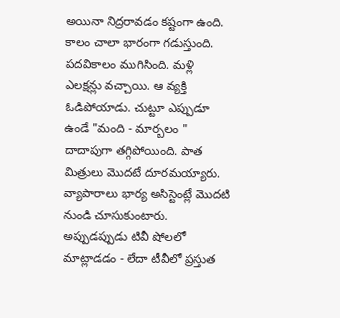అయినా నిద్రరావడం కష్టంగా ఉంది.
కాలం చాలా భారంగా గడుస్తుంది.
పదవికాలం ముగిసింది. మళ్లి ఎలక్షన్లు వచ్చాయి. ఆ వ్యక్తి ఓడిపోయాడు. చుట్టూ ఎప్పుడూ ఉండే "మంది - మార్బలం " దాదాపుగా తగ్గిపోయింది. పాత మిత్రులు మొదటే దూరమయ్యారు. వ్యాపారాలు భార్య అసిస్టెంట్లే మొదటి నుండి చూసుకుంటారు. అప్పుడప్పుడు టివీ షోలలో మాట్లాడడం - లేదా టీవీలో ప్రస్తుత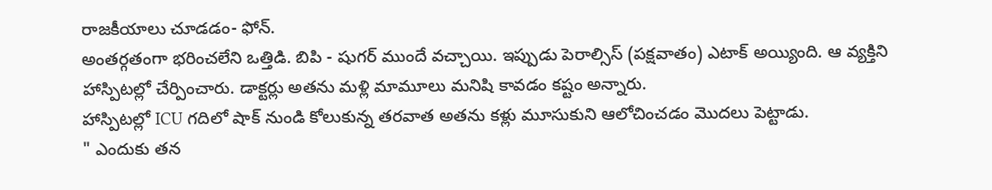రాజకీయాలు చూడడం- ఫోన్.
అంతర్గతంగా భరించలేని ఒత్తిడి. బిపి - షుగర్ ముందే వచ్చాయి. ఇప్పుడు పెరాల్సిస్ (పక్షవాతం) ఎటాక్ అయ్యింది. ఆ వ్యక్తిని హాస్పిటల్లో చేర్పించారు. డాక్టర్లు అతను మళ్లి మామూలు మనిషి కావడం కష్టం అన్నారు.
హాస్పిటల్లో ICU గదిలో షాక్ నుండి కోలుకున్న తరవాత అతను కళ్లు మూసుకుని ఆలోచించడం మొదలు పెట్టాడు.
" ఎందుకు తన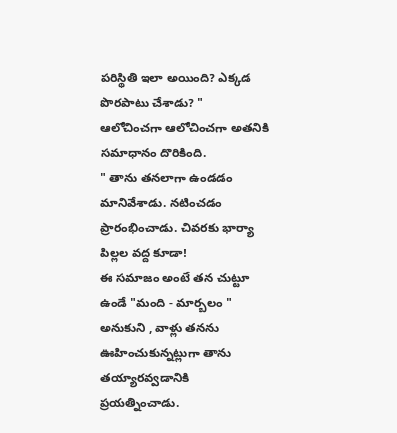పరిస్థితి ఇలా అయింది? ఎక్కడ పొరపాటు చేశాడు? "
ఆలోచించగా ఆలోచించగా అతనికి సమాధానం దొరికింది.
" తాను తనలాగా ఉండడం మానివేశాడు. నటించడం ప్రారంభించాడు. చివరకు భార్యా పిల్లల వద్ద కూడా!
ఈ సమాజం అంటే తన చుట్టూ ఉండే "మంది - మార్బలం " అనుకుని , వాళ్లు తనను ఊహించుకున్నట్లుగా తాను తయ్యారవ్వడానికి ప్రయత్నించాడు.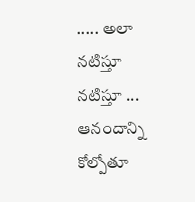..... అలా నటిస్తూ నటిస్తూ ... ఆనందాన్ని కోల్పోతూ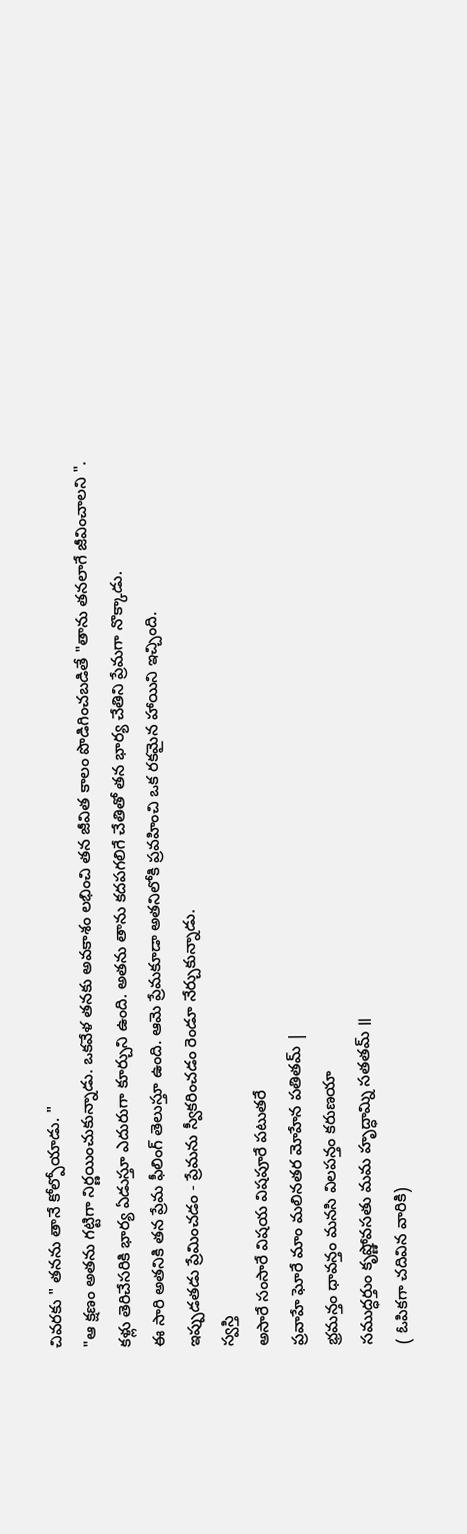చివరకు " తనను తానే కోల్పోయాడు. "
"ఆ క్షణం అతను గట్టిగా నిర్ణయించుకున్నాడు. ఒకవేళ తనకు అవకాశం లభించి తన జీవిత కాలం పొడిగించబడితే "తాను తనలాగే జీవించాలని ".
కళ్లు తెరిచేసరికి భార్య ఏడుస్తూ ఎదురుగా కూర్చుని ఉంది. అతను తాను కదపగలిగే చేతితో తన భార్య చేతిని ప్రేమగా నొక్కాడు.
ఈ సారి అతనికి తన ప్రేమ ఫీలింగ్ తెలుస్తూ ఉంది. ఆమె ప్రేమకూడా అతనిలోకి ప్రవహించి ఒక రకమైన హాయిని ఇచ్చింది.
ఇప్పుడతడు ప్రేమించడం - ప్రేమను స్వీకరించడం రెండూ నేర్చుకున్నాడు.
స్వస్తి
అసారే సంసారే విషయ విషపూరే పటుతరే
ప్రవాహే ఘోరే మాం మలినతర మోహేన పతితమ్ |
భ్రమన్తం ధావన్తం మనసి విలపన్తం కరుణయా
సముద్ధర్తుం కృష్ణోవసతు మమ హృద్ధామ్ని సతతమ్ ॥
( ఓపికగా చదివిన వారికి)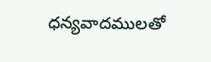ధన్యవాదములతో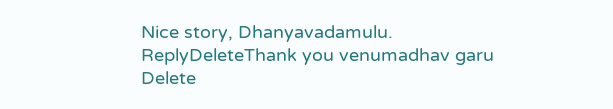Nice story, Dhanyavadamulu.
ReplyDeleteThank you venumadhav garu
Delete